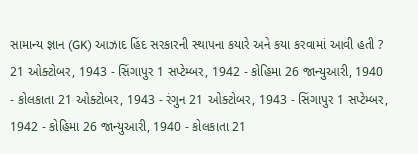સામાન્ય જ્ઞાન (GK) આઝાદ હિંદ સરકારની સ્થાપના કયારે અને કયા કરવામાં આવી હતી ? 21 ઓક્ટોબર, 1943 - સિંગાપુર 1 સપ્ટેમ્બર, 1942 - કોહિમા 26 જાન્યુઆરી, 1940 - કોલકાતા 21 ઓક્ટોબર, 1943 - રંગુન 21 ઓક્ટોબર, 1943 - સિંગાપુર 1 સપ્ટેમ્બર, 1942 - કોહિમા 26 જાન્યુઆરી, 1940 - કોલકાતા 21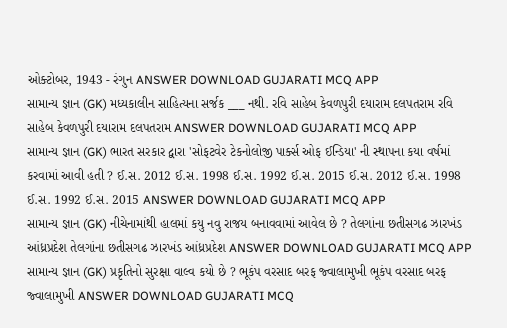ઓક્ટોબર, 1943 - રંગુન ANSWER DOWNLOAD GUJARATI MCQ APP
સામાન્ય જ્ઞાન (GK) મધ્યકાલીન સાહિત્યના સર્જક ___ નથી. રવિ સાહેબ કેવળપુરી દયારામ દલપતરામ રવિ સાહેબ કેવળપુરી દયારામ દલપતરામ ANSWER DOWNLOAD GUJARATI MCQ APP
સામાન્ય જ્ઞાન (GK) ભારત સરકાર દ્વારા 'સોફટવેર ટેકનોલોજી પાર્ક્સ ઓફ ઈન્ડિયા' ની સ્થાપના કયા વર્ષમાં કરવામાં આવી હતી ? ઈ.સ. 2012 ઈ.સ. 1998 ઈ.સ. 1992 ઈ.સ. 2015 ઈ.સ. 2012 ઈ.સ. 1998 ઈ.સ. 1992 ઈ.સ. 2015 ANSWER DOWNLOAD GUJARATI MCQ APP
સામાન્ય જ્ઞાન (GK) નીચેનામાંથી હાલમાં કયુ નવુ રાજય બનાવવામાં આવેલ છે ? તેલગાંના છતીસગઢ ઝારખંડ આંધ્રપ્રદેશ તેલગાંના છતીસગઢ ઝારખંડ આંધ્રપ્રદેશ ANSWER DOWNLOAD GUJARATI MCQ APP
સામાન્ય જ્ઞાન (GK) પ્રકૃતિનો સુરક્ષા વાલ્વ કયો છે ? ભૂકંપ વરસાદ બરફ જ્વાલામુખી ભૂકંપ વરસાદ બરફ જ્વાલામુખી ANSWER DOWNLOAD GUJARATI MCQ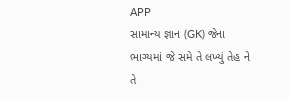APP
સામાન્ય જ્ઞાન (GK) જેના ભાગ્યમાં જે સમે તે લખ્યું તેહ ને તે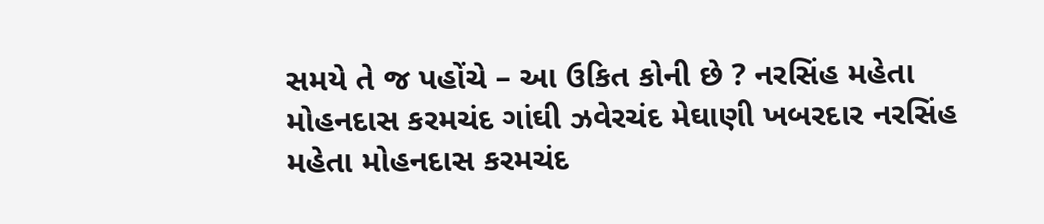સમયે તે જ પહોંચે – આ ઉકિત કોની છે ? નરસિંહ મહેતા મોહનદાસ કરમચંદ ગાંઘી ઝવેરચંદ મેઘાણી ખબરદાર નરસિંહ મહેતા મોહનદાસ કરમચંદ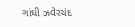ગાંઘી ઝવેરચંદ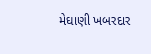મેઘાણી ખબરદાર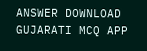ANSWER DOWNLOAD GUJARATI MCQ APP